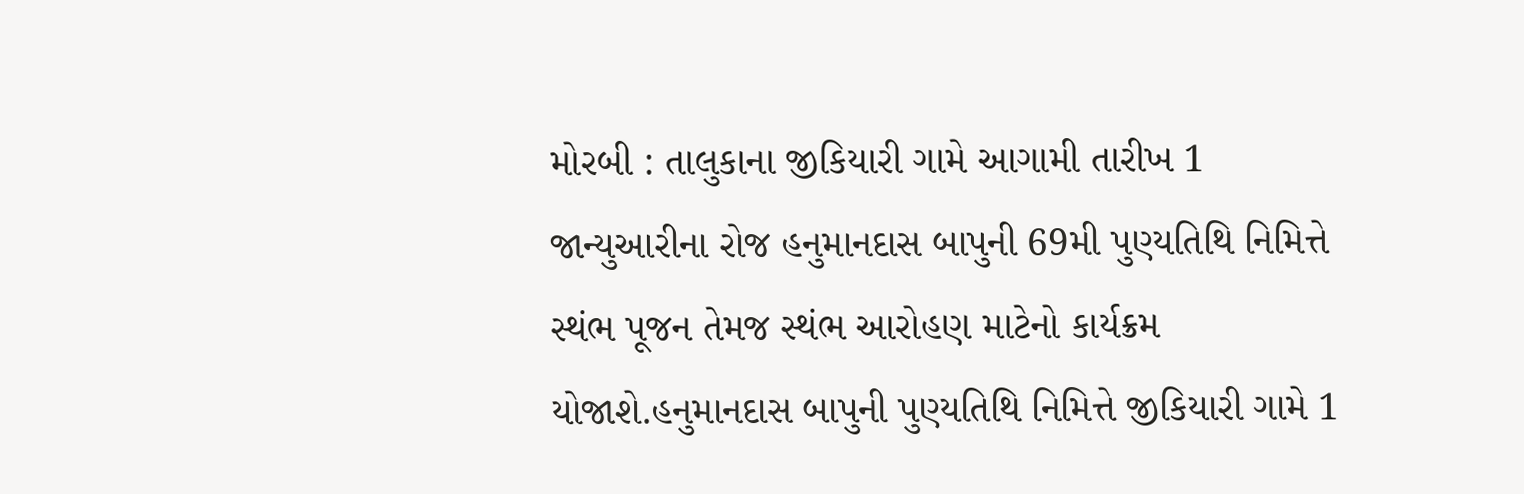મોરબી : તાલુકાના જીકિયારી ગામે આગામી તારીખ 1 જાન્યુઆરીના રોજ હનુમાનદાસ બાપુની 69મી પુણ્યતિથિ નિમિત્તે સ્થંભ પૂજન તેમજ સ્થંભ આરોહણ માટેનો કાર્યક્રમ યોજાશે.હનુમાનદાસ બાપુની પુણ્યતિથિ નિમિત્તે જીકિયારી ગામે 1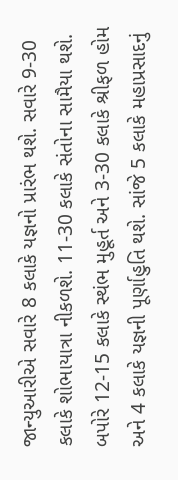જાન્યુઆરીએ સવારે 8 કલાકે યજ્ઞનો પ્રારંભ થશે. સવારે 9-30 કલાકે શોભાયાત્રા નીકળશે. 11-30 કલાકે સંતોના સામૈયા થશે. બપોરે 12-15 કલાકે સ્થંભ મુહૂર્ત અને 3-30 કલાકે શ્રીફળ હોમ અને 4 કલાકે યજ્ઞની પૂર્ણાહુતિ થશે. સાંજે 5 કલાકે મહાપ્રસાદનું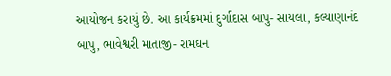આયોજન કરાયું છે. આ કાર્યક્રમમાં દુર્ગાદાસ બાપુ- સાયલા, કલ્યાણાનંદ બાપુ, ભાવેશ્વરી માતાજી- રામઘન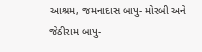આશ્રમ, જમનાદાસ બાપુ- મોરબી અને જેઠીરામ બાપુ-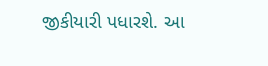જીકીયારી પધારશે. આ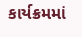કાર્યક્રમમાં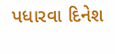પધારવા દિનેશ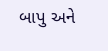બાપુ અને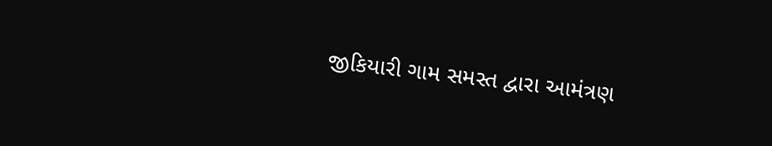જીકિયારી ગામ સમસ્ત દ્વારા આમંત્રણ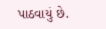પાઠવાયું છે.